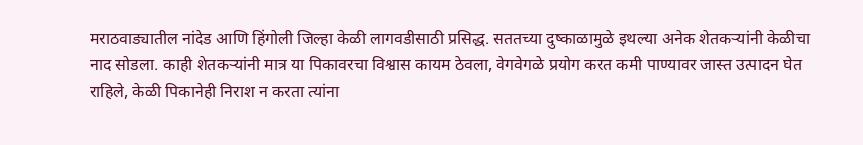मराठवाड्यातील नांदेड आणि हिंगोली जिल्हा केळी लागवडीसाठी प्रसिद्ध. सततच्या दुष्काळामुळे इथल्या अनेक शेतकऱ्यांनी केळीचा नाद सोडला. काही शेतकऱ्यांनी मात्र या पिकावरचा विश्वास कायम ठेवला, वेगवेगळे प्रयोग करत कमी पाण्यावर जास्त उत्पादन घेत राहिले, केळी पिकानेही निराश न करता त्यांना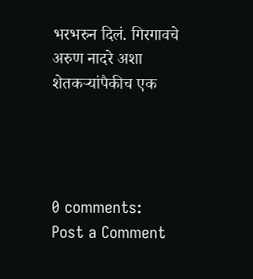भरभरुन दिलं. गिरगावचे अरुण नादरे अशा शेतकऱ्यांपैकीच एक




0 comments:
Post a Comment